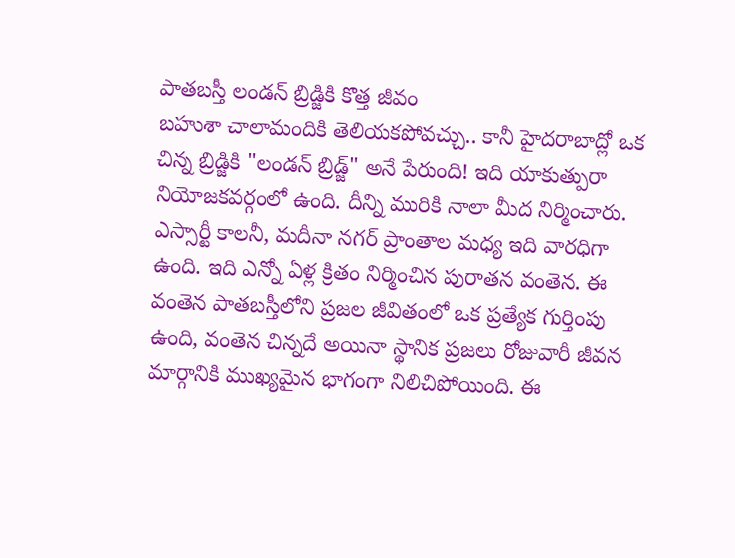పాతబస్తీ లండన్ బ్రిడ్జికి కొత్త జీవం
బహుశా చాలామందికి తెలియకపోవచ్చు.. కానీ హైదరాబాద్లో ఒక చిన్న బ్రిడ్జికి "లండన్ బ్రిడ్జ్" అనే పేరుంది! ఇది యాకుత్పురా నియోజకవర్గంలో ఉంది. దీన్ని మురికి నాలా మీద నిర్మించారు. ఎస్సార్టీ కాలనీ, మదీనా నగర్ ప్రాంతాల మధ్య ఇది వారధిగా ఉంది. ఇది ఎన్నో ఏళ్ల క్రితం నిర్మించిన పురాతన వంతెన. ఈ వంతెన పాతబస్తీలోని ప్రజల జీవితంలో ఒక ప్రత్యేక గుర్తింపు ఉంది, వంతెన చిన్నదే అయినా స్థానిక ప్రజలు రోజువారీ జీవన మార్గానికి ముఖ్యమైన భాగంగా నిలిచిపోయింది. ఈ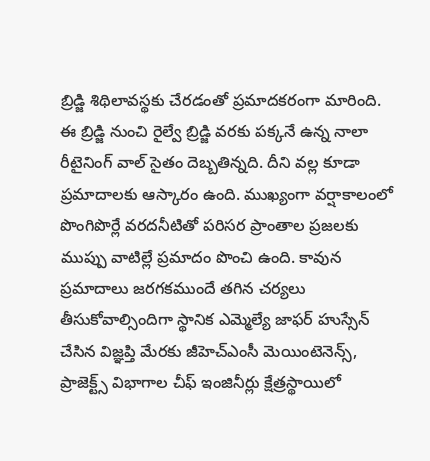బ్రిడ్జి శిథిలావస్థకు చేరడంతో ప్రమాదకరంగా మారింది.
ఈ బ్రిడ్జి నుంచి రైల్వే బ్రిడ్జి వరకు పక్కనే ఉన్న నాలా రీటైనింగ్ వాల్ సైతం దెబ్బతిన్నది. దీని వల్ల కూడా ప్రమాదాలకు ఆస్కారం ఉంది. ముఖ్యంగా వర్షాకాలంలో పొంగిపొర్లే వరదనీటితో పరిసర ప్రాంతాల ప్రజలకు ముప్పు వాటిల్లే ప్రమాదం పొంచి ఉంది. కావున ప్రమాదాలు జరగకముందే తగిన చర్యలు తీసుకోవాల్సిందిగా స్థానిక ఎమ్మెల్యే జాఫర్ హుస్సేన్ చేసిన విజ్ఞప్తి మేరకు జీహెచ్ఎంసీ మెయింటెనెన్స్, ప్రాజెక్ట్స్ విభాగాల చీఫ్ ఇంజినీర్లు క్షేత్రస్థాయిలో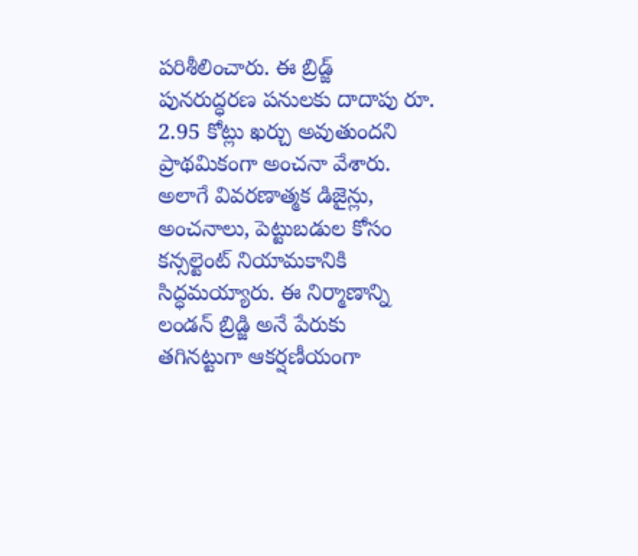పరిశీలించారు. ఈ బ్రిడ్జ్ పునరుద్ధరణ పనులకు దాదాపు రూ. 2.95 కోట్లు ఖర్చు అవుతుందని ప్రాథమికంగా అంచనా వేశారు.
అలాగే వివరణాత్మక డిజైన్లు, అంచనాలు, పెట్టుబడుల కోసం కన్సల్టెంట్ నియామకానికి సిద్ధమయ్యారు. ఈ నిర్మాణాన్ని లండన్ బ్రిడ్జి అనే పేరుకు తగినట్టుగా ఆకర్షణీయంగా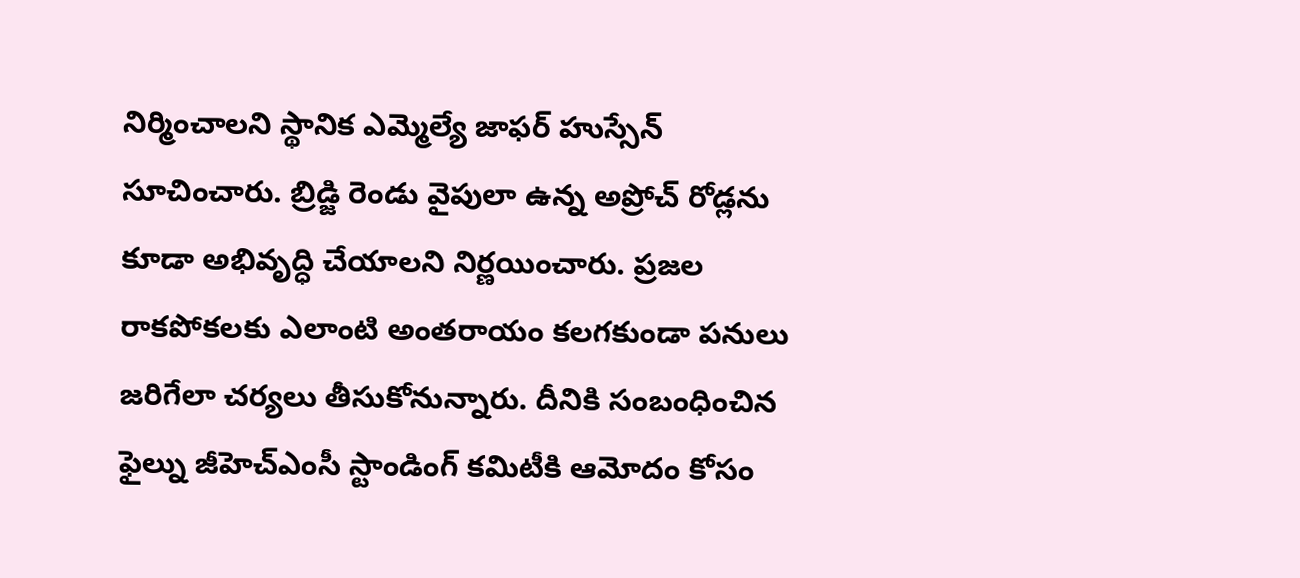నిర్మించాలని స్థానిక ఎమ్మెల్యే జాఫర్ హుస్సేన్ సూచించారు. బ్రిడ్జి రెండు వైపులా ఉన్న అప్రోచ్ రోడ్లను కూడా అభివృద్ధి చేయాలని నిర్ణయించారు. ప్రజల రాకపోకలకు ఎలాంటి అంతరాయం కలగకుండా పనులు జరిగేలా చర్యలు తీసుకోనున్నారు. దీనికి సంబంధించిన ఫైల్ను జీహెచ్ఎంసీ స్టాండింగ్ కమిటీకి ఆమోదం కోసం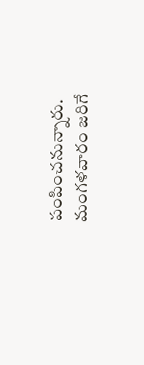పంపించనున్నారు. మంగళవారం జరిగే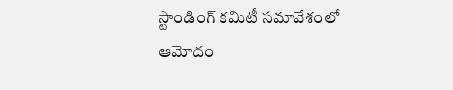స్టాండింగ్ కమిటీ సమావేశంలో ఆమోదం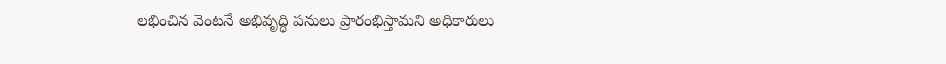లభించిన వెంటనే అభివృద్ధి పనులు ప్రారంభిస్తామని అధికారులు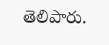తెలిపారు.